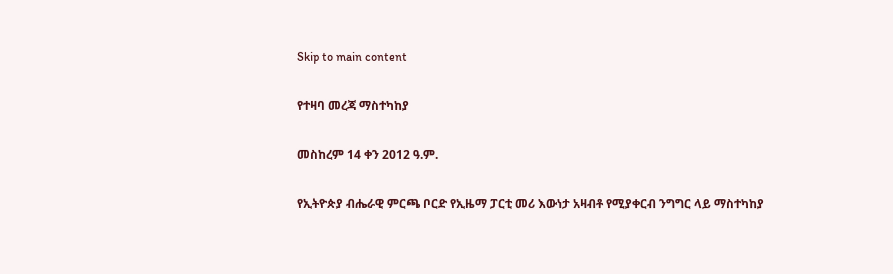Skip to main content

የተዛባ መረጃ ማስተካከያ

መስከረም 14 ቀን 2012 ዓ.ም.

የኢትዮጵያ ብሔራዊ ምርጫ ቦርድ የኢዜማ ፓርቲ መሪ እውነታ አዛብቶ የሚያቀርብ ንግግር ላይ ማስተካከያ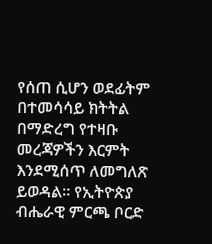የሰጠ ሲሆን ወደፊትም በተመሳሳይ ክትትል በማድረግ የተዛቡ መረጃዎችን እርምት እንደሚሰጥ ለመግለጽ ይወዳል። የኢትዮጵያ ብሔራዊ ምርጫ ቦርድ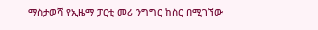ማስታወሻ የኢዜማ ፓርቲ መሪ ንግግር ከስር በሚገኘው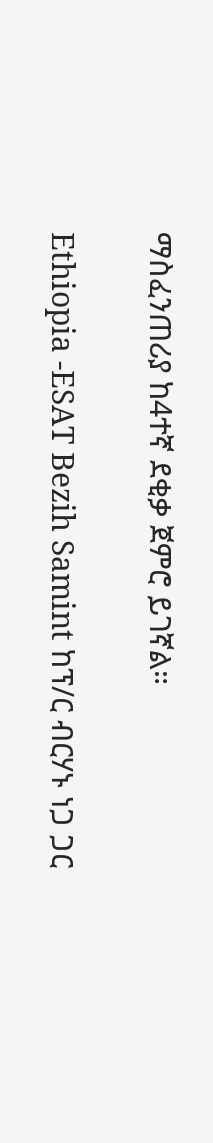ማስፈንጠሪያ ከ4ተኛ ደቂቃ ጀምሮ ይገኛል።

Ethiopia -ESAT Bezih Samint ከፕ/ር ብርሃኑ ነጋ ጋር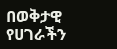በወቅታዊ የሀገራችን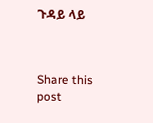ጉዳይ ላይ



Share this post